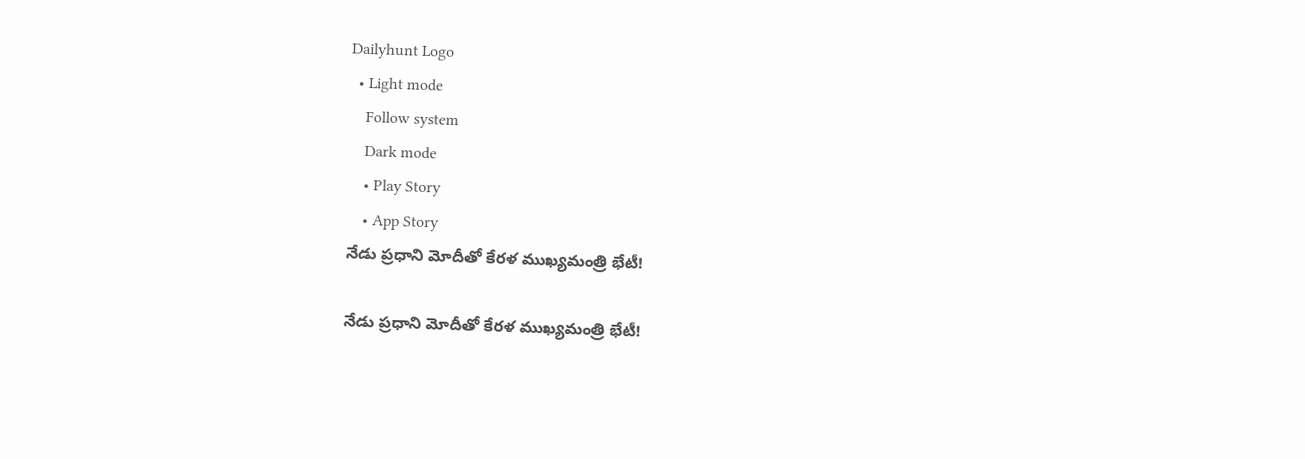Dailyhunt Logo
  • Light mode
    Follow system
    Dark mode
    • Play Story
    • App Story
నేడు ప్రధాని మోదీతో కేరళ ముఖ్యమంత్రి భేటీ!

నేడు ప్రధాని మోదీతో కేరళ ముఖ్యమంత్రి భేటీ!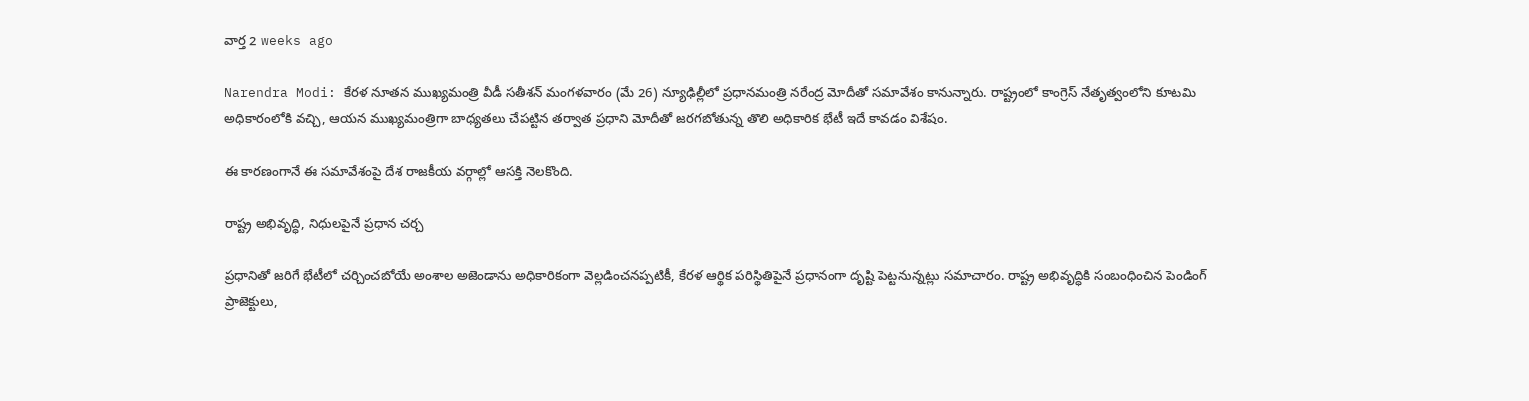వార్త 2 weeks ago

Narendra Modi: కేరళ నూతన ముఖ్యమంత్రి వీడీ సతీశన్ మంగళవారం (మే 26) న్యూఢిల్లీలో ప్రధానమంత్రి నరేంద్ర మోదీతో సమావేశం కానున్నారు. రాష్ట్రంలో కాంగ్రెస్ నేతృత్వంలోని కూటమి అధికారంలోకి వచ్చి, ఆయన ముఖ్యమంత్రిగా బాధ్యతలు చేపట్టిన తర్వాత ప్రధాని మోదీతో జరగబోతున్న తొలి అధికారిక భేటీ ఇదే కావడం విశేషం.

ఈ కారణంగానే ఈ సమావేశంపై దేశ రాజకీయ వర్గాల్లో ఆసక్తి నెలకొంది.

రాష్ట్ర అభివృద్ధి, నిధులపైనే ప్రధాన చర్చ

ప్రధానితో జరిగే భేటీలో చర్చించబోయే అంశాల అజెండాను అధికారికంగా వెల్లడించనప్పటికీ, కేరళ ఆర్థిక పరిస్థితిపైనే ప్రధానంగా దృష్టి పెట్టనున్నట్లు సమాచారం. రాష్ట్ర అభివృద్ధికి సంబంధించిన పెండింగ్ ప్రాజెక్టులు,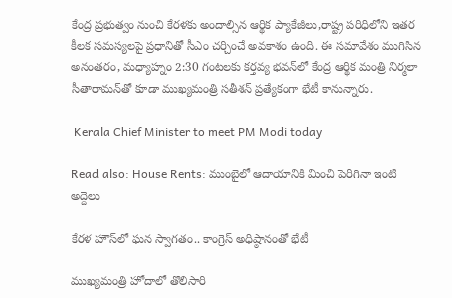కేంద్ర ప్రభుత్వం నుంచి కేరళకు అందాల్సిన ఆర్థిక ప్యాకేజీలు,రాష్ట్ర పరిధిలోని ఇతర కీలక సమస్యలపై ప్రధానితో సీఎం చర్చించే అవకాశం ఉంది. ఈ సమావేశం ముగిసిన అనంతరం, మధ్యాహ్నం 2:30 గంటలకు కర్తవ్య భవన్‌లో కేంద్ర ఆర్థిక మంత్రి నిర్మలా సీతారామన్‌తో కూడా ముఖ్యమంత్రి సతీశన్ ప్రత్యేకంగా భేటీ కానున్నారు.

 Kerala Chief Minister to meet PM Modi today

Read also: House Rents: ముంబైలో ఆదాయానికి మించి పెరిగినా ఇంటి అద్దెలు

కేరళ హౌస్‌లో ఘన స్వాగతం.. కాంగ్రెస్ అధిష్ఠానంతో భేటీ

ముఖ్యమంత్రి హోదాలో తొలిసారి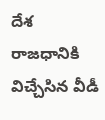దేశ రాజధానికి విచ్చేసిన వీడీ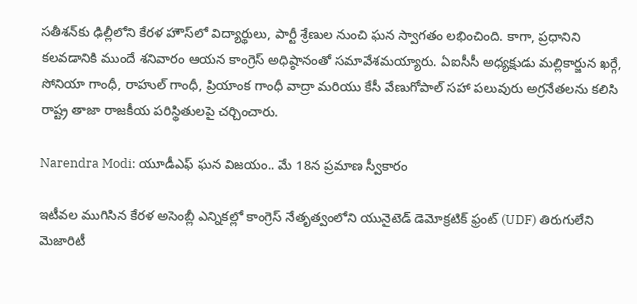సతీశన్‌కు ఢిల్లీలోని కేరళ హౌస్‌లో విద్యార్థులు, పార్టీ శ్రేణుల నుంచి ఘన స్వాగతం లభించింది. కాగా, ప్రధానిని కలవడానికి ముందే శనివారం ఆయన కాంగ్రెస్ అధిష్ఠానంతో సమావేశమయ్యారు. ఏఐసీసీ అధ్యక్షుడు మల్లికార్జున ఖర్గే, సోనియా గాంధీ, రాహుల్ గాంధీ, ప్రియాంక గాంధీ వాద్రా మరియు కేసీ వేణుగోపాల్ సహా పలువురు అగ్రనేతలను కలిసి రాష్ట్ర తాజా రాజకీయ పరిస్థితులపై చర్చించారు.

Narendra Modi: యూడీఎఫ్ ఘన విజయం.. మే 18న ప్రమాణ స్వీకారం

ఇటీవల ముగిసిన కేరళ అసెంబ్లీ ఎన్నికల్లో కాంగ్రెస్ నేతృత్వంలోని యునైటెడ్ డెమోక్రటిక్ ఫ్రంట్ (UDF) తిరుగులేని మెజారిటీ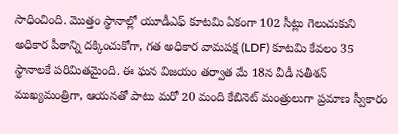సాధించింది. మొత్తం స్థానాల్లో యూడీఎఫ్ కూటమి ఏకంగా 102 సీట్లు గెలుచుకుని అధికార పీఠాన్ని దక్కించుకోగా, గత అధికార వామపక్ష (LDF) కూటమి కేవలం 35 స్థానాలకే పరిమితమైంది. ఈ ఘన విజయం తర్వాత మే 18న వీడీ సతీశన్ ముఖ్యమంత్రిగా, ఆయనతో పాటు మరో 20 మంది కేబినెట్ మంత్రులుగా ప్రమాణ స్వీకారం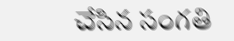చేసిన సంగతి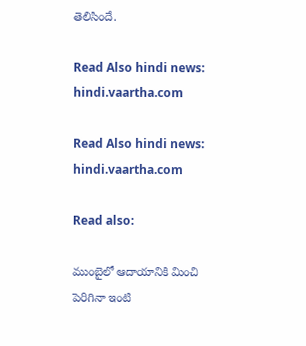తెలిసిందే.

Read Also hindi news: hindi.vaartha.com

Read Also hindi news: hindi.vaartha.com

Read also:

ముంబైలో ఆదాయానికి మించి పెరిగినా ఇంటి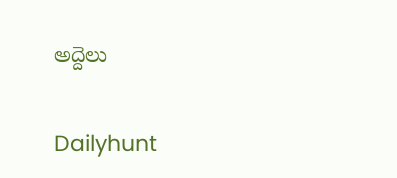అద్దెలు

Dailyhunt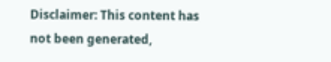Disclaimer: This content has not been generated,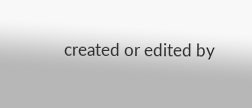created or edited by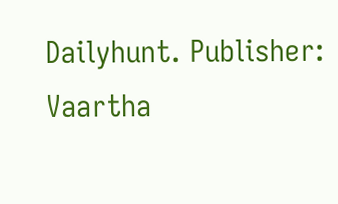Dailyhunt. Publisher: Vaartha